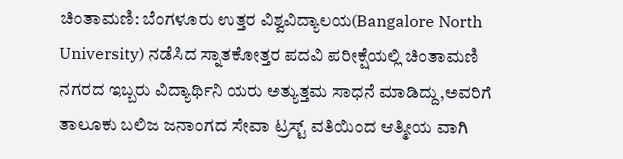ಚಿಂತಾಮಣಿ: ಬೆಂಗಳೂರು ಉತ್ತರ ವಿಶ್ವವಿದ್ಯಾಲಯ(Bangalore North University) ನಡೆಸಿದ ಸ್ನಾತಕೋತ್ತರ ಪದವಿ ಪರೀಕ್ಷೆಯಲ್ಲಿ ಚಿಂತಾಮಣಿ ನಗರದ ಇಬ್ಬರು ವಿದ್ಯಾರ್ಥಿನಿ ಯರು ಅತ್ಯುತ್ತಮ ಸಾಧನೆ ಮಾಡಿದ್ದು,ಅವರಿಗೆ ತಾಲೂಕು ಬಲಿಜ ಜನಾಂಗದ ಸೇವಾ ಟ್ರಸ್ಟ್ ವತಿಯಿಂದ ಆತ್ಮೀಯ ವಾಗಿ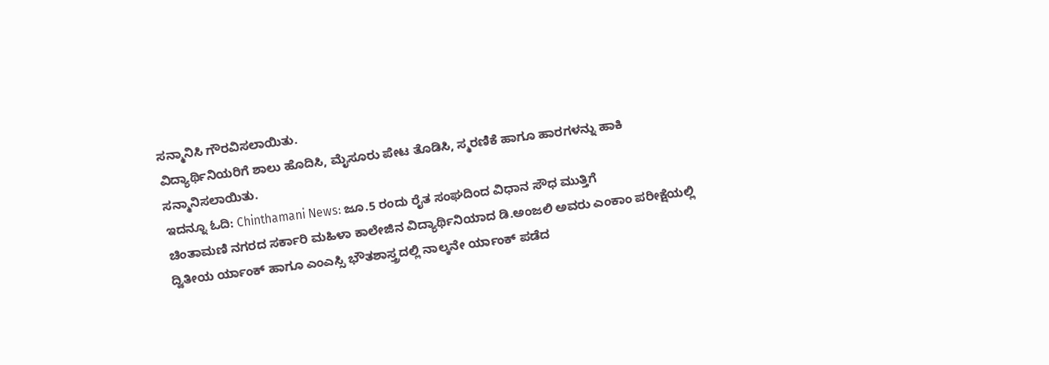ಸನ್ಮಾನಿಸಿ ಗೌರವಿಸಲಾಯಿತು.
ವಿದ್ಯಾರ್ಥಿನಿಯರಿಗೆ ಶಾಲು ಹೊದಿಸಿ, ಮೈಸೂರು ಪೇಟ ತೊಡಿಸಿ, ಸ್ಮರಣಿಕೆ ಹಾಗೂ ಹಾರಗಳನ್ನು ಹಾಕಿ ಸನ್ಮಾನಿಸಲಾಯಿತು.
ಇದನ್ನೂ ಓದಿ: Chinthamani News: ಜೂ.5 ರಂದು ರೈತ ಸಂಘದಿಂದ ವಿಧಾನ ಸೌಧ ಮುತ್ತಿಗೆ
ಚಿಂತಾಮಣಿ ನಗರದ ಸರ್ಕಾರಿ ಮಹಿಳಾ ಕಾಲೇಜಿನ ವಿದ್ಯಾರ್ಥಿನಿಯಾದ ಡಿ.ಅಂಜಲಿ ಅವರು ಎಂಕಾಂ ಪರೀಕ್ಷೆಯಲ್ಲಿ ದ್ವಿತೀಯ ರ್ಯಾಂಕ್ ಹಾಗೂ ಎಂಎಸ್ಸಿ ಭೌತಶಾಸ್ತ್ರದಲ್ಲಿ ನಾಲ್ಕನೇ ರ್ಯಾಂಕ್ ಪಡೆದ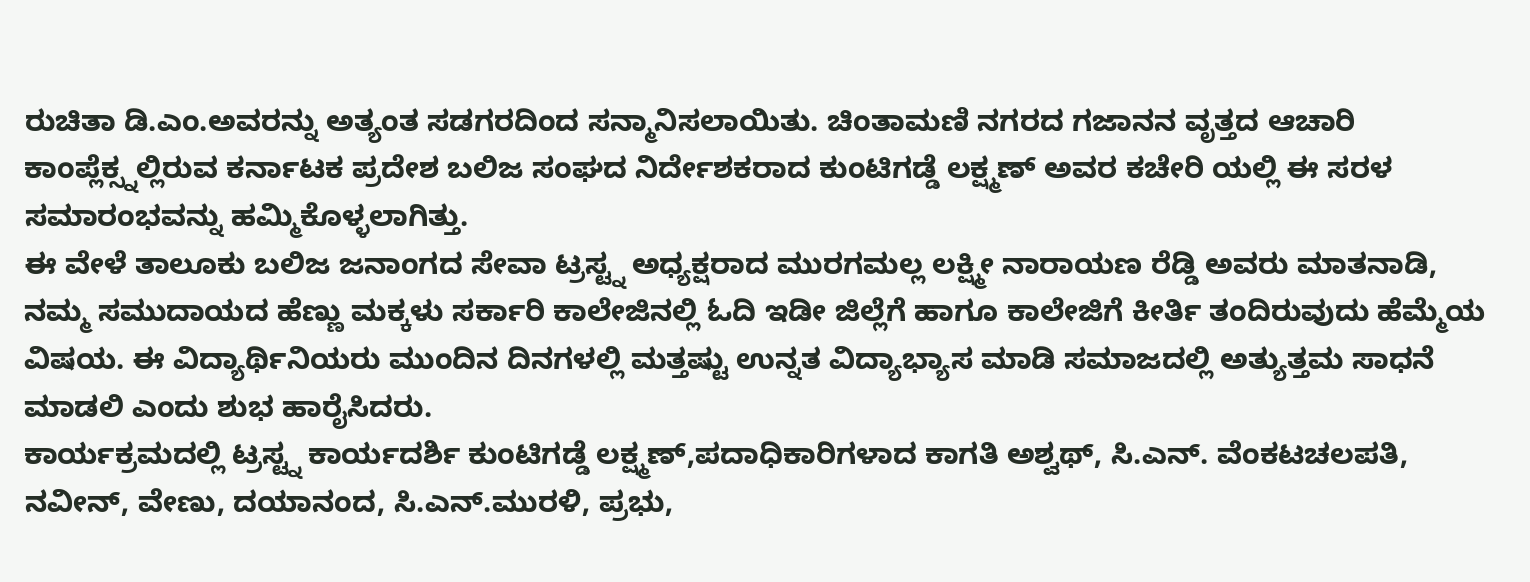ರುಚಿತಾ ಡಿ.ಎಂ.ಅವರನ್ನು ಅತ್ಯಂತ ಸಡಗರದಿಂದ ಸನ್ಮಾನಿಸಲಾಯಿತು. ಚಿಂತಾಮಣಿ ನಗರದ ಗಜಾನನ ವೃತ್ತದ ಆಚಾರಿ ಕಾಂಪ್ಲೆಕ್ಸ್ನಲ್ಲಿರುವ ಕರ್ನಾಟಕ ಪ್ರದೇಶ ಬಲಿಜ ಸಂಘದ ನಿರ್ದೇಶಕರಾದ ಕುಂಟಿಗಡ್ಡೆ ಲಕ್ಷ್ಮಣ್ ಅವರ ಕಚೇರಿ ಯಲ್ಲಿ ಈ ಸರಳ ಸಮಾರಂಭವನ್ನು ಹಮ್ಮಿಕೊಳ್ಳಲಾಗಿತ್ತು.
ಈ ವೇಳೆ ತಾಲೂಕು ಬಲಿಜ ಜನಾಂಗದ ಸೇವಾ ಟ್ರಸ್ಟ್ನ ಅಧ್ಯಕ್ಷರಾದ ಮುರಗಮಲ್ಲ ಲಕ್ಷ್ಮೀ ನಾರಾಯಣ ರೆಡ್ಡಿ ಅವರು ಮಾತನಾಡಿ, ನಮ್ಮ ಸಮುದಾಯದ ಹೆಣ್ಣು ಮಕ್ಕಳು ಸರ್ಕಾರಿ ಕಾಲೇಜಿನಲ್ಲಿ ಓದಿ ಇಡೀ ಜಿಲ್ಲೆಗೆ ಹಾಗೂ ಕಾಲೇಜಿಗೆ ಕೀರ್ತಿ ತಂದಿರುವುದು ಹೆಮ್ಮೆಯ ವಿಷಯ. ಈ ವಿದ್ಯಾರ್ಥಿನಿಯರು ಮುಂದಿನ ದಿನಗಳಲ್ಲಿ ಮತ್ತಷ್ಟು ಉನ್ನತ ವಿದ್ಯಾಭ್ಯಾಸ ಮಾಡಿ ಸಮಾಜದಲ್ಲಿ ಅತ್ಯುತ್ತಮ ಸಾಧನೆ ಮಾಡಲಿ ಎಂದು ಶುಭ ಹಾರೈಸಿದರು.
ಕಾರ್ಯಕ್ರಮದಲ್ಲಿ ಟ್ರಸ್ಟ್ನ ಕಾರ್ಯದರ್ಶಿ ಕುಂಟಿಗಡ್ಡೆ ಲಕ್ಷ್ಮಣ್,ಪದಾಧಿಕಾರಿಗಳಾದ ಕಾಗತಿ ಅಶ್ವಥ್, ಸಿ.ಎನ್. ವೆಂಕಟಚಲಪತಿ, ನವೀನ್, ವೇಣು, ದಯಾನಂದ, ಸಿ.ಎನ್.ಮುರಳಿ, ಪ್ರಭು,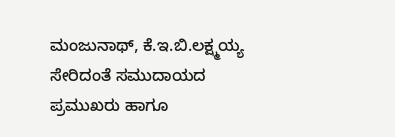ಮಂಜುನಾಥ್, ಕೆ.ಇ.ಬಿ.ಲಕ್ಷ್ಮಯ್ಯ ಸೇರಿದಂತೆ ಸಮುದಾಯದ ಪ್ರಮುಖರು ಹಾಗೂ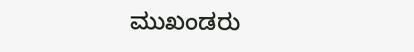ಮುಖಂಡರು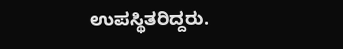ಉಪಸ್ಥಿತರಿದ್ದರು.